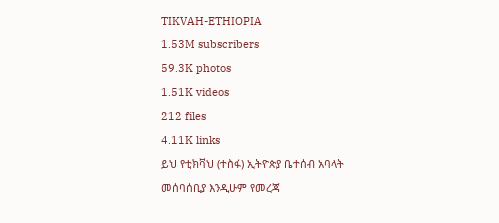TIKVAH-ETHIOPIA
1.53M subscribers
59.3K photos
1.51K videos
212 files
4.11K links
ይህ የቲክቫህ (ተስፋ) ኢትዮጵያ ቤተሰብ አባላት መሰባሰቢያ እንዲሁም የመረጃ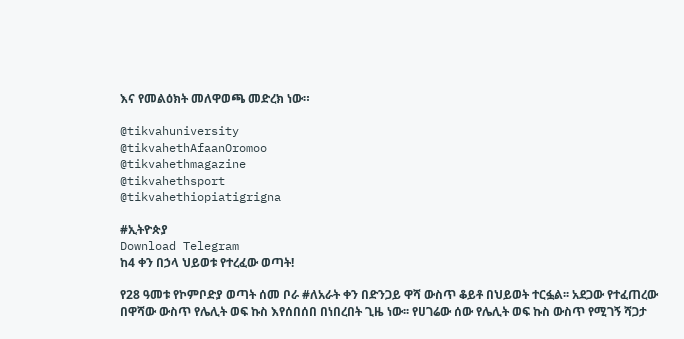እና የመልዕክት መለዋወጫ መድረክ ነው።

@tikvahuniversity
@tikvahethAfaanOromoo
@tikvahethmagazine
@tikvahethsport
@tikvahethiopiatigrigna

#ኢትዮጵያ
Download Telegram
ከ4 ቀን በኃላ ህይወቱ የተረፈው ወጣት!

የ28 ዓመቱ የኮምቦድያ ወጣት ሰመ ቦራ #ለአራት ቀን በድንጋይ ዋሻ ውስጥ ቆይቶ በህይወት ተርፏል፡፡ አደጋው የተፈጠረው በዋሻው ውስጥ የሌሊት ወፍ ኩስ እየሰበሰበ በነበረበት ጊዜ ነው፡፡ የሀገሬው ሰው የሌሊት ወፍ ኩስ ውስጥ የሚገኝ ሻጋታ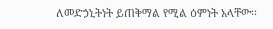ለመድኃኒትነት ይጠቅማል የሚል ዕምነት አላቸው፡፡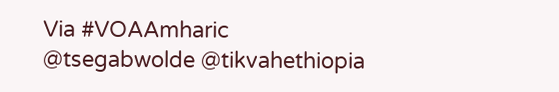Via #VOAAmharic
@tsegabwolde @tikvahethiopia